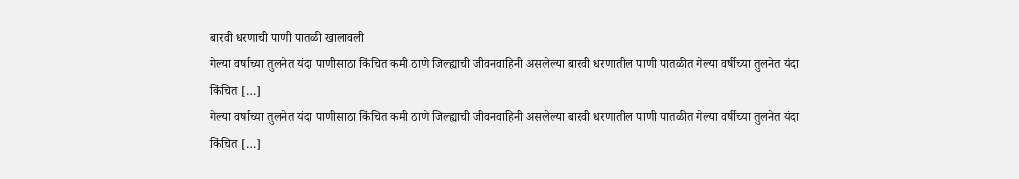बारवी धरणाची पाणी पातळी खालावली
गेल्या वर्षाच्या तुलनेत यंदा पाणीसाठा किंचित कमी ठाणे जिल्ह्याची जीवनवाहिनी असलेल्या बारवी धरणातील पाणी पातळीत गेल्या वर्षीच्या तुलनेत यंदा किंचित […]
गेल्या वर्षाच्या तुलनेत यंदा पाणीसाठा किंचित कमी ठाणे जिल्ह्याची जीवनवाहिनी असलेल्या बारवी धरणातील पाणी पातळीत गेल्या वर्षीच्या तुलनेत यंदा किंचित […]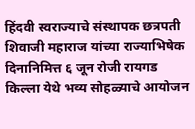हिंदवी स्वराज्याचे संस्थापक छत्रपती शिवाजी महाराज यांच्या राज्याभिषेक दिनानिमित्त ६ जून रोजी रायगड किल्ला येथे भव्य सोहळ्याचे आयोजन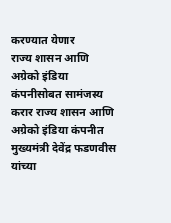करण्यात येणार
राज्य शासन आणि अग्रेको इंडिया कंपनीसोबत सामंजस्य करार राज्य शासन आणि अग्रेको इंडिया कंपनीत मुख्यमंत्री देवेंद्र फडणवीस यांच्या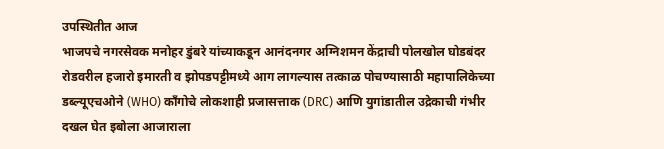उपस्थितीत आज
भाजपचे नगरसेवक मनोहर डुंबरे यांच्याकडून आनंदनगर अग्निशमन केंद्राची पोलखोल घोडबंदर रोडवरील हजारो इमारती व झोपडपट्टीमध्ये आग लागल्यास तत्काळ पोचण्यासाठी महापालिकेच्या
डब्ल्यूएचओने (WHO) काँगोचे लोकशाही प्रजासत्ताक (DRC) आणि युगांडातील उद्रेकाची गंभीर दखल घेत इबोला आजाराला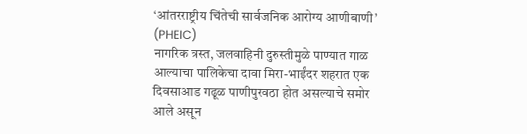‘आंतरराष्ट्रीय चिंतेची सार्वजनिक आरोग्य आणीबाणी’ (PHEIC)
नागरिक त्रस्त, जलवाहिनी दुरुस्तीमुळे पाण्यात गाळ आल्याचा पालिकेचा दावा मिरा-भाईंदर शहरात एक दिवसाआड गढूळ पाणीपुरवठा होत असल्याचे समोर आले असून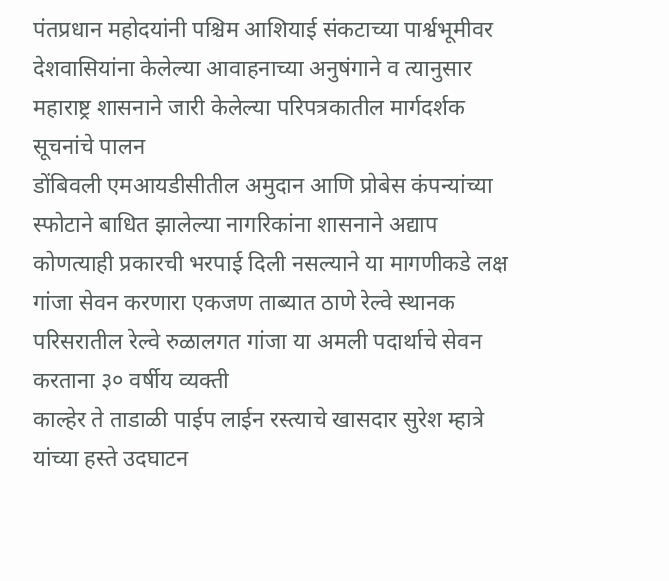पंतप्रधान महोदयांनी पश्चिम आशियाई संकटाच्या पार्श्वभूमीवर देशवासियांना केलेल्या आवाहनाच्या अनुषंगाने व त्यानुसार महाराष्ट्र शासनाने जारी केलेल्या परिपत्रकातील मार्गदर्शक सूचनांचे पालन
डोंबिवली एमआयडीसीतील अमुदान आणि प्रोबेस कंपन्यांच्या स्फोटाने बाधित झालेल्या नागरिकांना शासनाने अद्याप कोणत्याही प्रकारची भरपाई दिली नसल्याने या मागणीकडे लक्ष
गांजा सेवन करणारा एकजण ताब्यात ठाणे रेल्वे स्थानक परिसरातील रेल्वे रुळालगत गांजा या अमली पदार्थाचे सेवन करताना ३० वर्षीय व्यक्ती
काल्हेर ते ताडाळी पाईप लाईन रस्त्याचे खासदार सुरेश म्हात्रे यांच्या हस्ते उदघाटन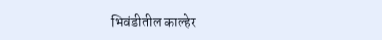भिवंडीतील काल्हेर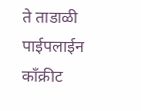ते ताडाळी पाईपलाईन काँक्रीट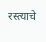रस्त्याचे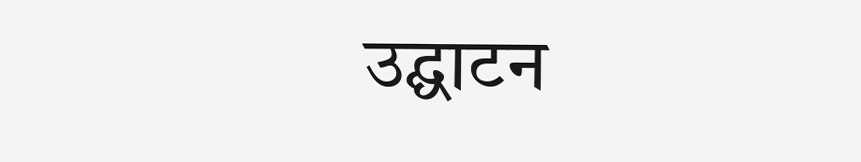उद्घाटन